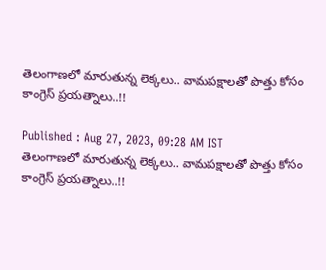తెలంగాణలో మారుతున్న లెక్కలు.. వామపక్షాలతో పొత్తు కోసం కాంగ్రెస్ ప్రయత్నాలు..!!

Published : Aug 27, 2023, 09:28 AM IST
తెలంగాణలో మారుతున్న లెక్కలు.. వామపక్షాలతో పొత్తు కోసం కాంగ్రెస్ ప్రయత్నాలు..!!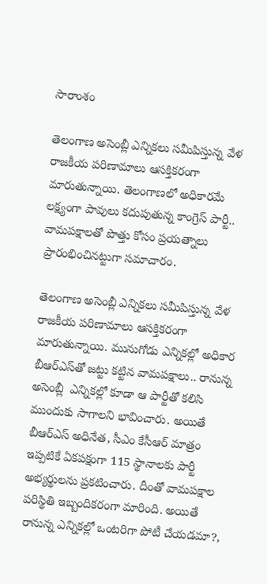సారాంశం

తెలంగాణ అసెంబ్లీ ఎన్నికలు సమీపిస్తున్న వేళ రాజకీయ పరిణామాలు ఆసక్తికరంగా మారుతున్నాయి. తెలంగాణలో అధికారమే లక్ష్యంగా పావులు కదుపుతున్న కాంగ్రెస్ పార్టీ.. వామపక్షాలతో పొత్తు కోసం ప్రయత్నాలు ప్రారంభించినట్టుగా సమాచారం.

తెలంగాణ అసెంబ్లీ ఎన్నికలు సమీపిస్తున్న వేళ రాజకీయ పరిణామాలు ఆసక్తికరంగా మారుతున్నాయి. మునుగోడు ఎన్నికల్లో అధికార బీఆర్ఎస్‌తో జట్టు కట్టిన వామపక్షాలు.. రానున్న అసెంబ్లీ  ఎన్నికల్లో కూడా ఆ పార్టీతో కలిసి ముందుకు సాగాలని భావించారు. అయితే బీఆర్ఎస్ అధినేత, సీఎం కేసీఆర్ మాత్రం ఇప్పటికే ఏకపక్షంగా 115 స్థానాలకు పార్టీ అభ్యర్థులను ప్రకటించారు. దీంతో వామపక్షాల పరిస్థితి ఇబ్బందికరంగా మారింది. అయితే రానున్న ఎన్నికల్లో ఒంటరిగా పోటీ చేయడమా?,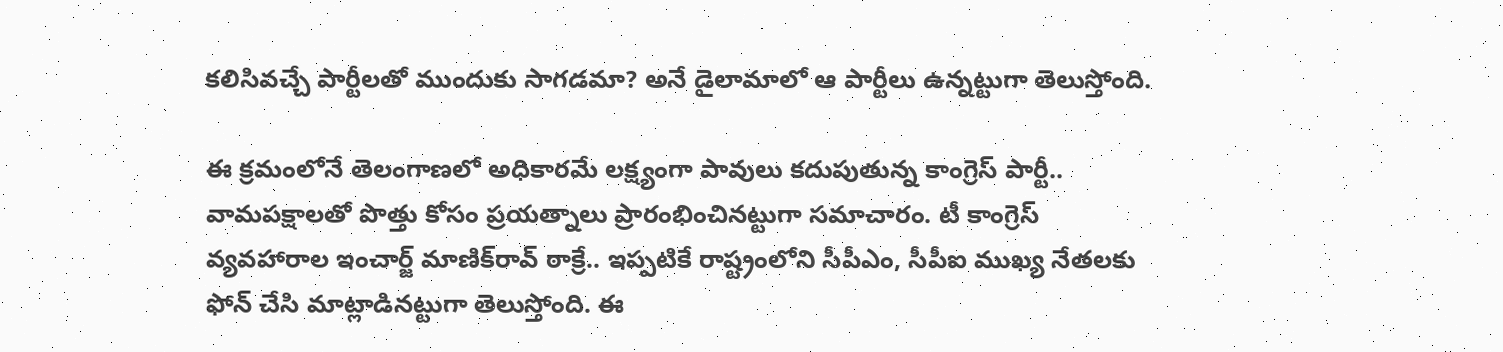కలిసివచ్చే పార్టీలతో ముందుకు సాగడమా? అనే డైలామాలో ఆ పార్టీలు ఉన్నట్టుగా తెలుస్తోంది.

ఈ క్రమంలోనే తెలంగాణలో అధికారమే లక్ష్యంగా పావులు కదుపుతున్న కాంగ్రెస్ పార్టీ.. వామపక్షాలతో పొత్తు కోసం ప్రయత్నాలు ప్రారంభించినట్టుగా సమాచారం. టీ కాంగ్రెస్ వ్యవహారాల ఇంచార్జ్ మాణిక్‌రావ్ ఠాక్రే.. ఇప్పటికే రాష్ట్రంలోని సీపీఎం, సీపీఐ ముఖ్య నేతలకు ఫోన్ చేసి మాట్లాడినట్టుగా తెలుస్తోంది. ఈ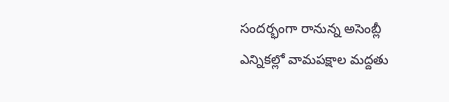సందర్భంగా రానున్న అసెంబ్లీ ఎన్నికల్లో వామపక్షాల మద్దతు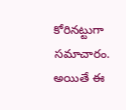కోరినట్టుగా సమాచారం. అయితే ఈ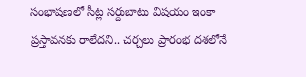సంభాషణలో సీట్ల సర్దుబాటు విషయం ఇంకా ప్రస్తావనకు రాలేదని.. చర్చలు ప్రారంభ దశలోనే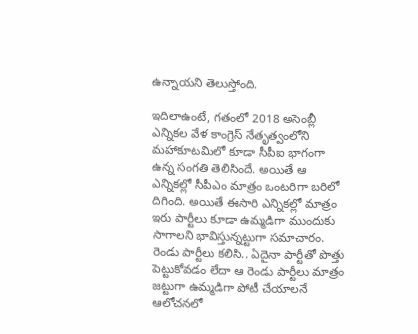ఉన్నాయని తెలుస్తోంది.

ఇదిలాఉంటే, గతంలో 2018 అసెంబ్లీ ఎన్నికల వేళ కాంగ్రెస్ నేతృత్వంలోని మహాకూటమిలో కూడా సీపీఐ భాగంగా ఉన్న సంగతి తెలిసిందే. అయితే ఆ ఎన్నికల్లో సీపీఎం మాత్రం ఒంటరిగా బరిలో దిగింది. అయితే ఈసారి ఎన్నికల్లో మాత్రం ఇరు పార్టీలు కూడా ఉమ్మడిగా ముందుకు సాగాలని భావిస్తున్నట్టుగా సమాచారం. రెండు పార్టీలు కలిసి.. ఏదైనా పార్టీతో పొత్తు పెట్టుకోవడం లేదా ఆ రెండు పార్టీలు మాత్రం జట్టుగా ఉమ్మడిగా పోటీ చేయాలనే ఆలోచనలో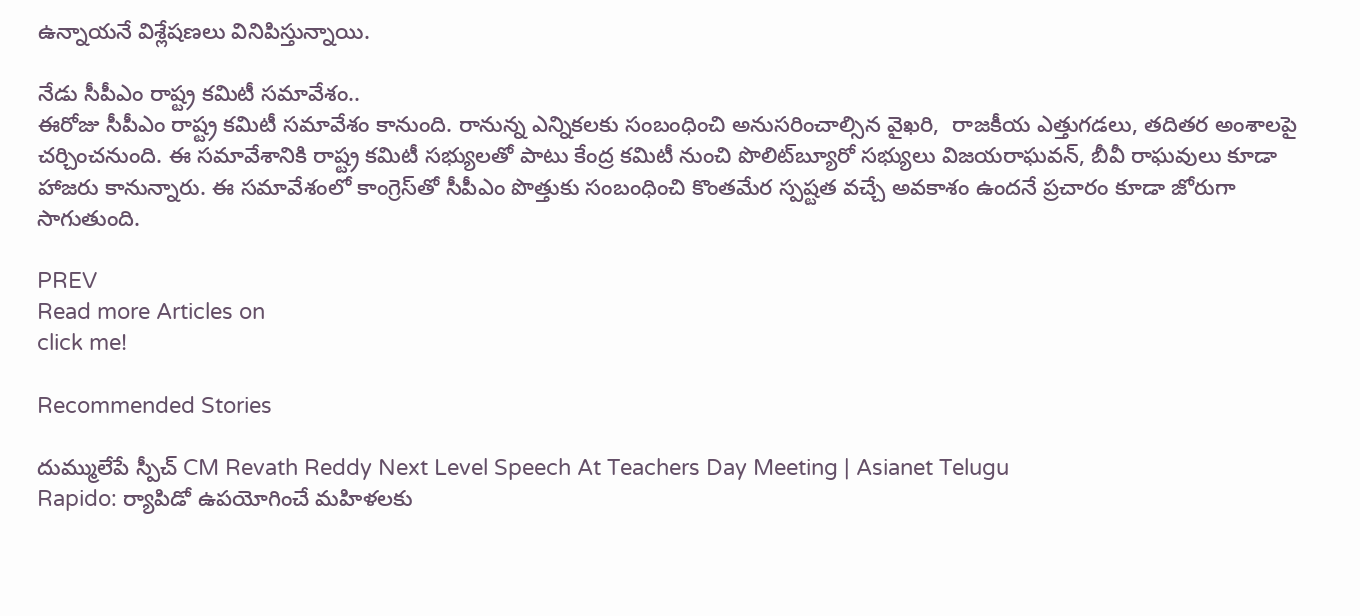ఉన్నాయనే విశ్లేషణలు వినిపిస్తున్నాయి.

నేడు సీపీఎం రాష్ట్ర కమిటీ సమావేశం..
ఈరోజు సీపీఎం రాష్ట్ర కమిటీ సమావేశం కానుంది. రానున్న ఎన్నికలకు సంబంధించి అనుసరించాల్సిన వైఖరి,  రాజకీయ ఎత్తుగడలు, తదితర అంశాలపై చర్చించనుంది. ఈ సమావేశానికి రాష్ట్ర కమిటీ సభ్యులతో పాటు కేంద్ర కమిటీ నుంచి పొలిట్‌బ్యూరో సభ్యులు విజయరాఘవన్‌, బీవీ రాఘవులు కూడా హాజరు కానున్నారు. ఈ సమావేశంలో కాంగ్రెస్‌తో సీపీఎం పొత్తుకు సంబంధించి కొంతమేర స్పష్టత వచ్చే అవకాశం ఉందనే ప్రచారం కూడా జోరుగా సాగుతుంది.

PREV
Read more Articles on
click me!

Recommended Stories

దుమ్ములేపే స్పీచ్ CM Revath Reddy Next Level Speech At Teachers Day Meeting | Asianet Telugu
Rapido: ర్యాపిడో ఉప‌యోగించే మ‌హిళ‌ల‌కు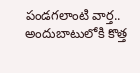పండ‌గ‌లాంటి వార్త‌.. అందుబాటులోకి కొత్త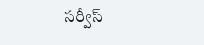స‌ర్వీస్‌